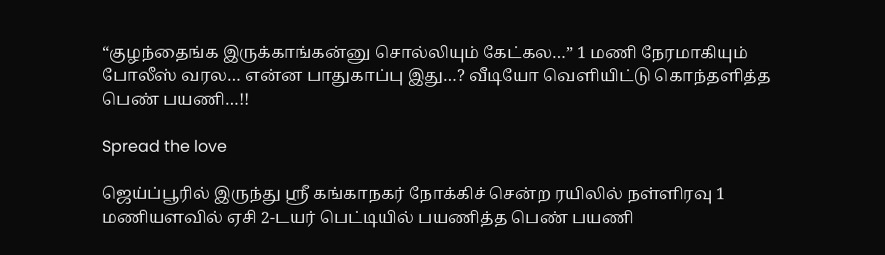“குழந்தைங்க இருக்காங்கன்னு சொல்லியும் கேட்கல…” 1 மணி நேரமாகியும் போலீஸ் வரல… என்ன பாதுகாப்பு இது…? வீடியோ வெளியிட்டு கொந்தளித்த பெண் பயணி…!!

Spread the love

ஜெய்ப்பூரில் இருந்து ஸ்ரீ கங்காநகர் நோக்கிச் சென்ற ரயிலில் நள்ளிரவு 1 மணியளவில் ஏசி 2-டயர் பெட்டியில் பயணித்த பெண் பயணி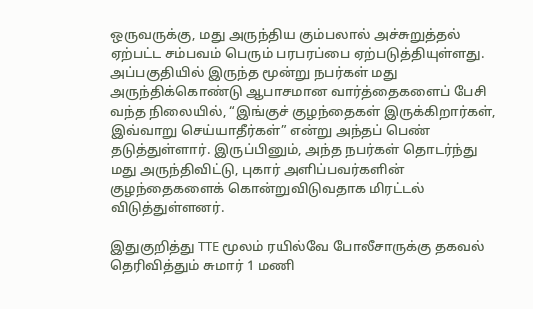ஒருவருக்கு, மது அருந்திய கும்பலால் அச்சுறுத்தல் ஏற்பட்ட சம்பவம் பெரும் பரபரப்பை ஏற்படுத்தியுள்ளது. அப்பகுதியில் இருந்த மூன்று நபர்கள் மது அருந்திக்கொண்டு ஆபாசமான வார்த்தைகளைப் பேசி வந்த நிலையில், “இங்குச் குழந்தைகள் இருக்கிறார்கள், இவ்வாறு செய்யாதீர்கள்” என்று அந்தப் பெண் தடுத்துள்ளார். இருப்பினும், அந்த நபர்கள் தொடர்ந்து மது அருந்திவிட்டு, புகார் அளிப்பவர்களின் குழந்தைகளைக் கொன்றுவிடுவதாக மிரட்டல் விடுத்துள்ளனர்.

இதுகுறித்து TTE மூலம் ரயில்வே போலீசாருக்கு தகவல் தெரிவித்தும் சுமார் 1 மணி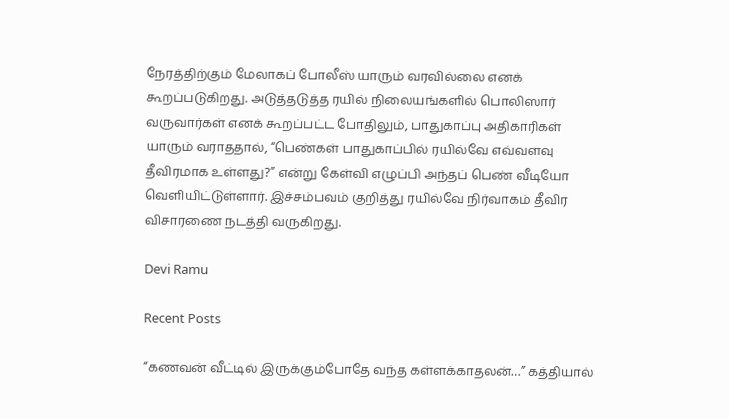நேரத்திற்கும் மேலாகப் போலீஸ் யாரும் வரவில்லை எனக் கூறப்படுகிறது. அடுத்தடுத்த ரயில் நிலையங்களில் பொலிஸார் வருவார்கள் எனக் கூறப்பட்ட போதிலும், பாதுகாப்பு அதிகாரிகள் யாரும் வராததால், “பெண்கள் பாதுகாப்பில் ரயில்வே எவ்வளவு தீவிரமாக உள்ளது?” என்று கேள்வி எழுப்பி அந்தப் பெண் வீடியோ வெளியிட்டுள்ளார். இச்சம்பவம் குறித்து ரயில்வே நிர்வாகம் தீவிர விசாரணை நடத்தி வருகிறது.

Devi Ramu

Recent Posts

“கணவன் வீட்டில் இருக்கும்போதே வந்த கள்ளக்காதலன்…” கத்தியால்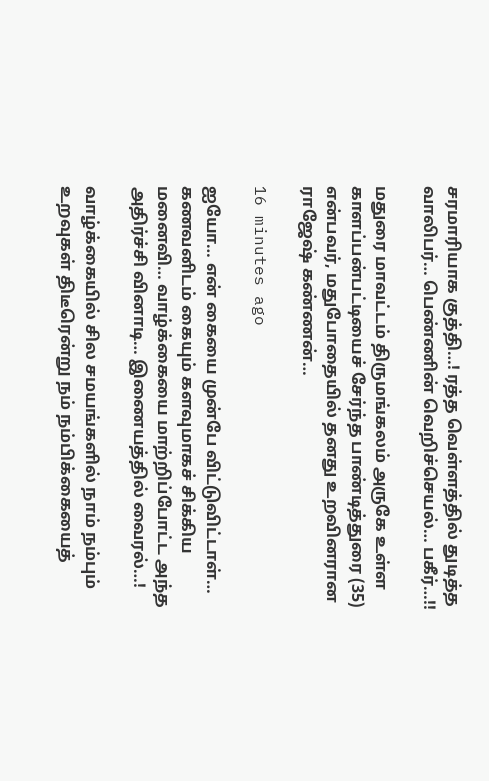சரமாரியாக குத்தி…! ரத்த வெள்ளத்தில் துடித்த வாலிபர்… பெண்ணின் வெறிச்செயல்… பகீர்…!!

மதுரை மாவட்டம் திருமங்கலம் அருகே உள்ள காளப்பன்பட்டியைச் சேர்ந்த பாண்டித்துரை (35) என்பவர், மதுபோதையில் தனது உறவினரான ராஜேஷ் கண்ணன்…

16 minutes ago

ஐயோ… என் கையை முன்பே விட்டுவிட்டாள்… கணவனிடம் கையும் களவுமாகச் சிக்கிய மனைவி… வாழ்க்கையை மாற்றிப்போட்ட அந்த அதிர்ச்சி வினாடி… இணையத்தில் வைரல்…!

வாழ்க்கையில் சில சமயங்களில் நாம் நம்பும் உறவுகள் திடீரென்று நம் நம்பிக்கையைத்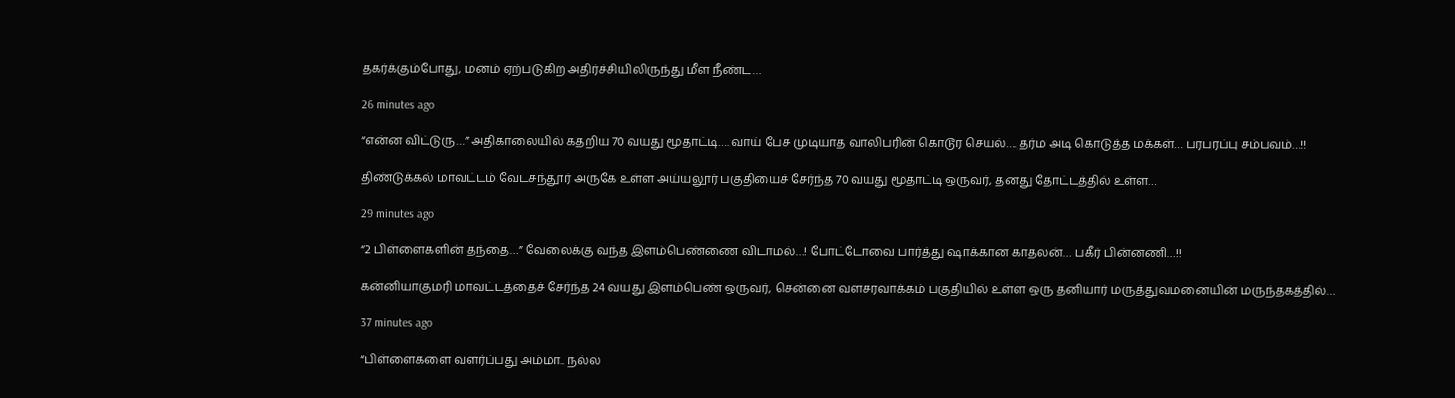தகர்க்கும்போது, மனம் ஏற்படுகிற அதிர்ச்சியிலிருந்து மீள நீண்ட…

26 minutes ago

“என்ன விட்டுரு…” அதிகாலையில் கதறிய 70 வயது மூதாட்டி…. வாய் பேச முடியாத வாலிபரின் கொடூர செயல்…. தர்ம அடி கொடுத்த மக்கள்… பரபரப்பு சம்பவம்…!!

திண்டுக்கல் மாவட்டம் வேடசந்தூர் அருகே உள்ள அய்யலூர் பகுதியைச் சேர்ந்த 70 வயது மூதாட்டி ஒருவர், தனது தோட்டத்தில் உள்ள…

29 minutes ago

“2 பிள்ளைகளின் தந்தை…” வேலைக்கு வந்த இளம்பெண்ணை விடாமல்…! போட்டோவை பார்த்து ஷாக்கான காதலன்… பகீர் பின்னணி…!!

கன்னியாகுமரி மாவட்டத்தைச் சேர்ந்த 24 வயது இளம்பெண் ஒருவர், சென்னை வளசரவாக்கம் பகுதியில் உள்ள ஒரு தனியார் மருத்துவமனையின் மருந்தகத்தில்…

37 minutes ago

“பிள்ளைகளை வளர்ப்பது அம்மா.. நல்ல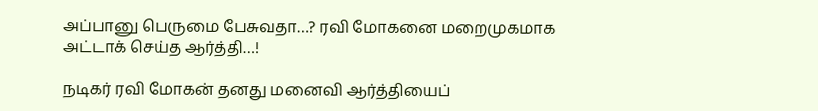அப்பானு பெருமை பேசுவதா…? ரவி மோகனை மறைமுகமாக அட்டாக் செய்த ஆர்த்தி…!

நடிகர் ரவி மோகன் தனது மனைவி ஆர்த்தியைப்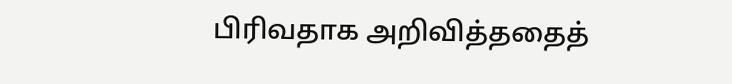பிரிவதாக அறிவித்ததைத்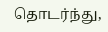தொடர்ந்து,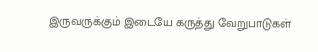இருவருக்கும் இடையே கருத்து வேறுபாடுகள்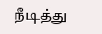நீடித்து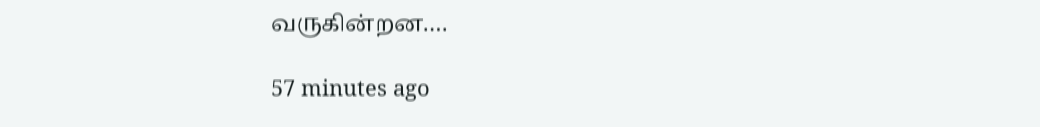வருகின்றன.…

57 minutes ago